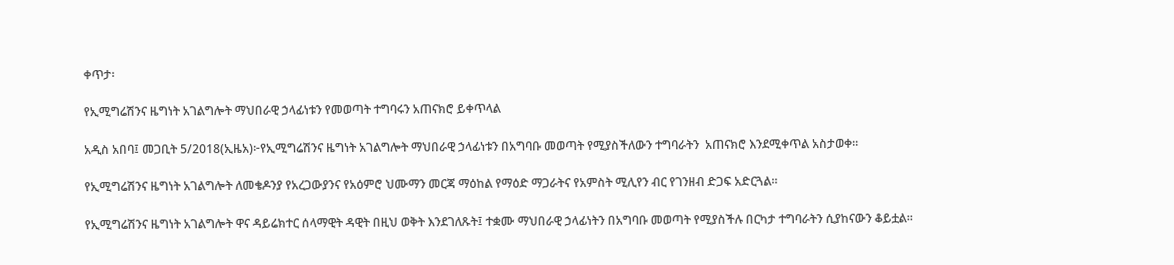ቀጥታ፡

የኢሚግሬሽንና ዜግነት አገልግሎት ማህበራዊ ኃላፊነቱን የመወጣት ተግባሩን አጠናክሮ ይቀጥላል

አዲስ አበባ፤ መጋቢት 5/2018(ኢዜአ)፦የኢሚግሬሽንና ዜግነት አገልግሎት ማህበራዊ ኃላፊነቱን በአግባቡ መወጣት የሚያስችለውን ተግባራትን  አጠናክሮ እንደሚቀጥል አስታወቀ።

የኢሚግሬሽንና ዜግነት አገልግሎት ለመቄዶንያ የአረጋውያንና የአዕምሮ ህሙማን መርጃ ማዕከል የማዕድ ማጋራትና የአምስት ሚሊየን ብር የገንዘብ ድጋፍ አድርጓል።

የኢሚግሬሽንና ዜግነት አገልግሎት ዋና ዳይሬክተር ሰላማዊት ዳዊት በዚህ ወቅት እንደገለጹት፤ ተቋሙ ማህበራዊ ኃላፊነትን በአግባቡ መወጣት የሚያስችሉ በርካታ ተግባራትን ሲያከናውን ቆይቷል።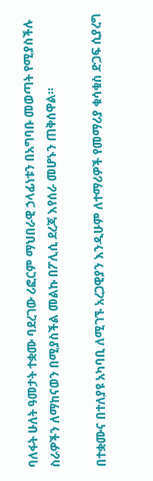ባለፋት ሁለት ዓመታት ተቋሙ ባደረገው ሪፎርም ማህበራዊ ኃላፊነቱን በአግባቡ መወጣት የሚያስችሉ ስራዎችን ለማከናወን በሚያስችል መልኩ በፖሊሲ ደረጃ እየሰራ መሆኑን ጠቅሰዋል።

በተቋሙና በተለያዩ አካባቢ ለሚገኙ አረጋዊያን እንዲሁም ለተማሪዎች የመማሪያ ቁሳቁስ ድጋፍ ሲያረግ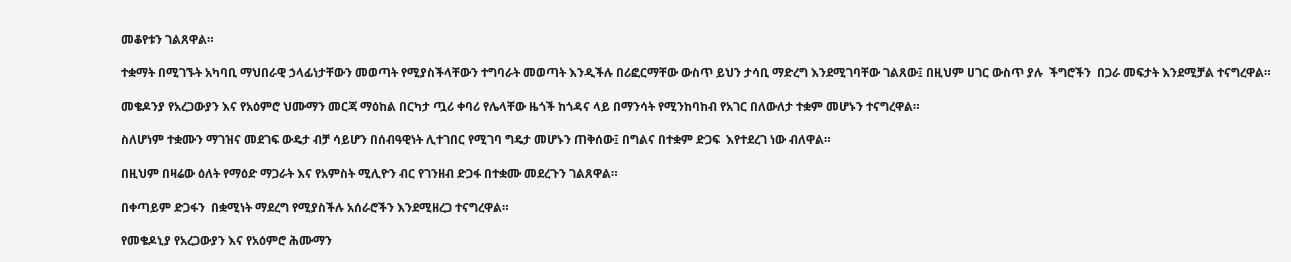መቆየቱን ገልጸዋል።

ተቋማት በሚገኙት አካባቢ ማህበራዊ ኃላፊነታቸውን መወጣት የሚያስችላቸውን ተግባራት መወጣት እንዲችሉ በሪፎርማቸው ውስጥ ይህን ታሳቢ ማድረግ እንደሚገባቸው ገልጸው፤ በዚህም ሀገር ውስጥ ያሉ  ችግሮችን  በጋራ መፍታት እንደሚቻል ተናግረዋል።

መቄዶንያ የአረጋውያን እና የአዕምሮ ህሙማን መርጃ ማዕከል በርካታ ጧሪ ቀባሪ የሌላቸው ዜጎች ከጎዳና ላይ በማንሳት የሚንከባከብ የአገር በለውለታ ተቋም መሆኑን ተናግረዋል።

ስለሆነም ተቋሙን ማገዝና መደገፍ ውዴታ ብቻ ሳይሆን በሰብዓዊነት ሊተገበር የሚገባ ግዴታ መሆኑን ጠቅሰው፤ በግልና በተቋም ድጋፍ  እየተደረገ ነው ብለዋል።

በዚህም በዛሬው ዕለት የማዕድ ማጋራት እና የአምስት ሚሊዮን ብር የገንዘብ ድጋፋ በተቋሙ መደረጉን ገልጸዋል።

በቀጣይም ድጋፋን  በቋሚነት ማደረግ የሚያስችሉ አሰራሮችን እንደሚዘረጋ ተናግረዋል።

የመቄዶኒያ የአረጋውያን እና የአዕምሮ ሕሙማን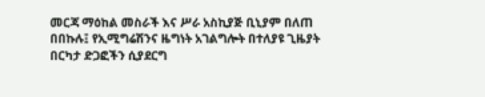መርጃ ማዕከል መስራች እና ሥራ አስኪያጅ ቢኒያም በለጠ በበኩሉ፤ የኢሚግሬሽንና ዜግነት አገልግሎት በተለያዩ ጊዜያት በርካታ ድጋፎችን ሲያደርግ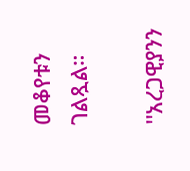መቆየቱን ገልጿል።

''አረጋዊያንን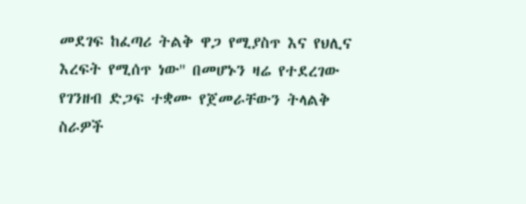መደገፍ ከፈጣሪ ትልቅ ዋጋ የሚያስጥ እና የህሊና እረፍት የሚሰጥ ነው'' በመሆኑን ዛሬ የተደረገው የገንዘብ ድጋፍ ተቋሙ የጀመራቸውን ትላልቅ ስራዎች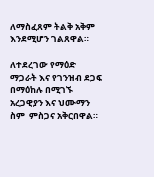ለማስፈጸም ትልቅ አቅም እንደሚሆን ገልጸዋል።

ለተደረገው የማዕድ ማጋራት እና የገንዝብ ደጋፍ በማዕከሉ በሚገኙ አረጋዊያን እና ህሙማን ስም  ምስጋና አቅርበዋል።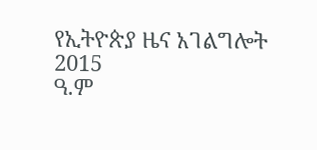የኢትዮጵያ ዜና አገልግሎት
2015
ዓ.ም